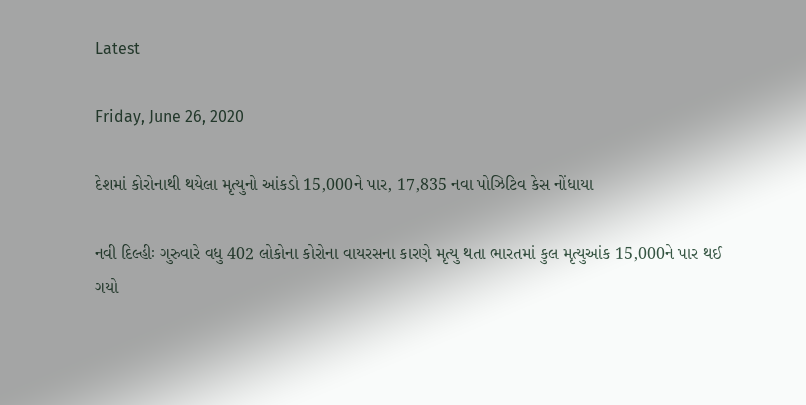Latest

Friday, June 26, 2020

દેશમાં કોરોનાથી થયેલા મૃત્યુનો આંકડો 15,000ને પાર, 17,835 નવા પોઝિટિવ કેસ નોંધાયા

નવી દિલ્હીઃ ગુરુવારે વધુ 402 લોકોના કોરોના વાયરસના કારણે મૃત્યુ થતા ભારતમાં કુલ મૃત્યુઆંક 15,000ને પાર થઈ ગયો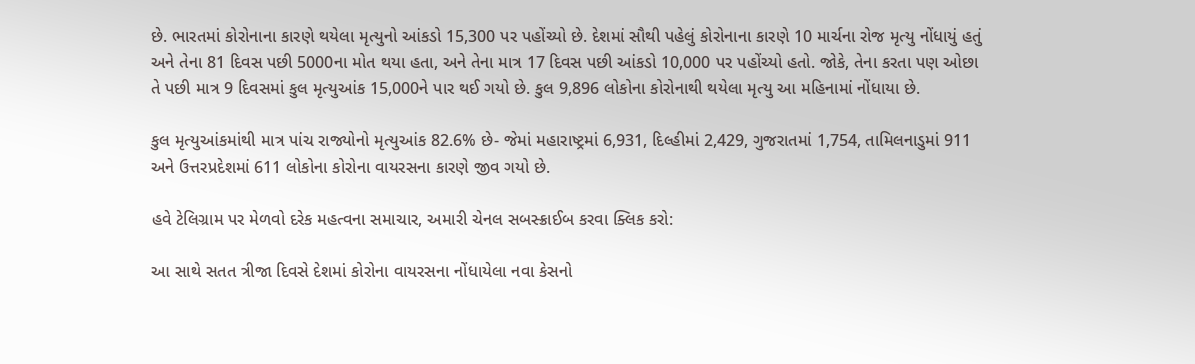છે. ભારતમાં કોરોનાના કારણે થયેલા મૃત્યુનો આંકડો 15,300 પર પહોંચ્યો છે. દેશમાં સૌથી પહેલું કોરોનાના કારણે 10 માર્ચના રોજ મૃત્યુ નોંધાયું હતું અને તેના 81 દિવસ પછી 5000ના મોત થયા હતા, અને તેના માત્ર 17 દિવસ પછી આંકડો 10,000 પર પહોંચ્યો હતો. જોકે, તેના કરતા પણ ઓછા તે પછી માત્ર 9 દિવસમાં કુલ મૃત્યુઆંક 15,000ને પાર થઈ ગયો છે. કુલ 9,896 લોકોના કોરોનાથી થયેલા મૃત્યુ આ મહિનામાં નોંધાયા છે.

કુલ મૃત્યુઆંકમાંથી માત્ર પાંચ રાજ્યોનો મૃત્યુઆંક 82.6% છે- જેમાં મહારાષ્ટ્રમાં 6,931, દિલ્હીમાં 2,429, ગુજરાતમાં 1,754, તામિલનાડુમાં 911 અને ઉત્તરપ્રદેશમાં 611 લોકોના કોરોના વાયરસના કારણે જીવ ગયો છે.

હવે ટેલિગ્રામ પર મેળવો દરેક મહત્વના સમાચાર, અમારી ચેનલ સબસ્ક્રાઈબ કરવા ક્લિક કરો:

આ સાથે સતત ત્રીજા દિવસે દેશમાં કોરોના વાયરસના નોંધાયેલા નવા કેસનો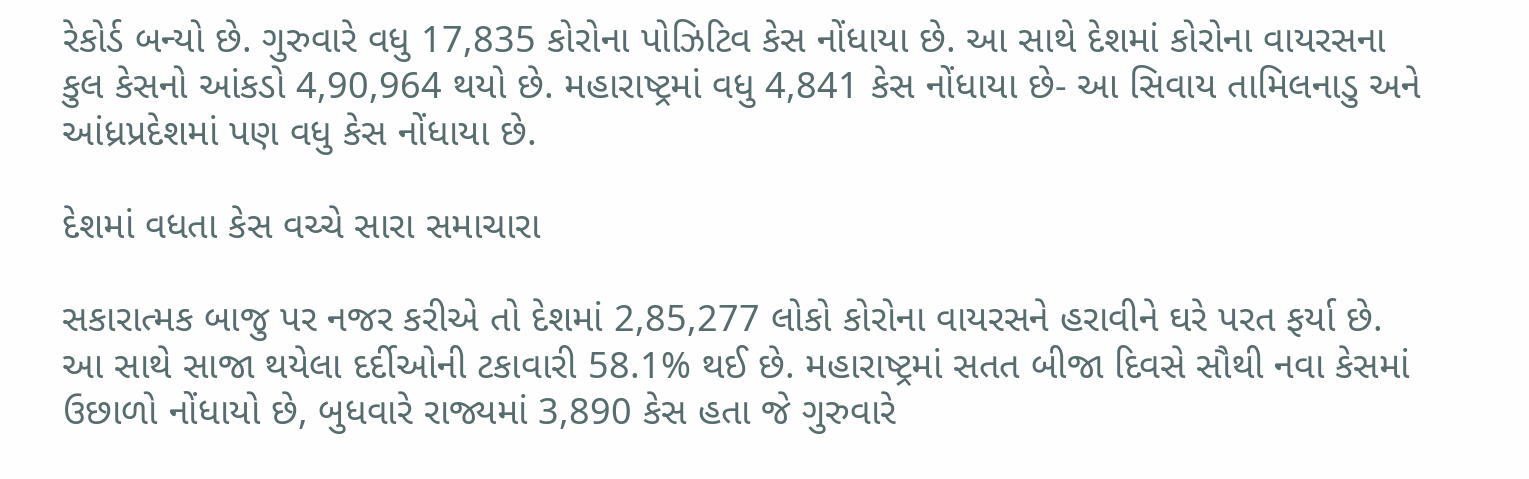રેકોર્ડ બન્યો છે. ગુરુવારે વધુ 17,835 કોરોના પોઝિટિવ કેસ નોંધાયા છે. આ સાથે દેશમાં કોરોના વાયરસના કુલ કેસનો આંકડો 4,90,964 થયો છે. મહારાષ્ટ્રમાં વધુ 4,841 કેસ નોંધાયા છે- આ સિવાય તામિલનાડુ અને આંધ્રપ્રદેશમાં પણ વધુ કેસ નોંધાયા છે.

દેશમાં વધતા કેસ વચ્ચે સારા સમાચારા

સકારાત્મક બાજુ પર નજર કરીએ તો દેશમાં 2,85,277 લોકો કોરોના વાયરસને હરાવીને ઘરે પરત ફર્યા છે. આ સાથે સાજા થયેલા દર્દીઓની ટકાવારી 58.1% થઈ છે. મહારાષ્ટ્રમાં સતત બીજા દિવસે સૌથી નવા કેસમાં ઉછાળો નોંધાયો છે, બુધવારે રાજ્યમાં 3,890 કેસ હતા જે ગુરુવારે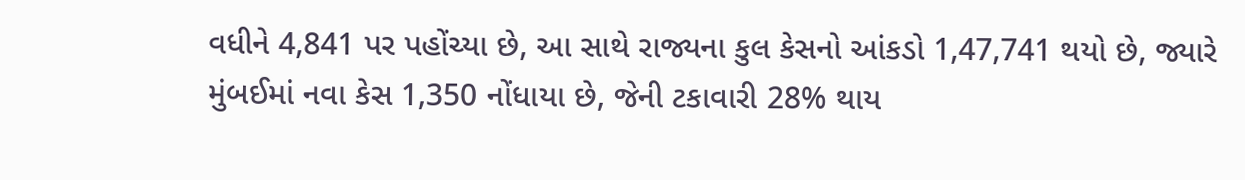વધીને 4,841 પર પહોંચ્યા છે, આ સાથે રાજ્યના કુલ કેસનો આંકડો 1,47,741 થયો છે, જ્યારે મુંબઈમાં નવા કેસ 1,350 નોંધાયા છે, જેની ટકાવારી 28% થાય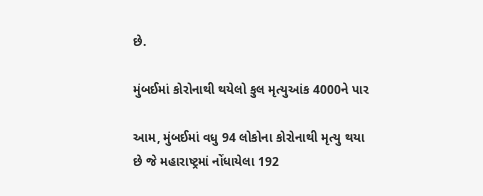છે.

મુંબઈમાં કોરોનાથી થયેલો કુલ મૃત્યુઆંક 4000ને પાર

આમ, મુંબઈમાં વધુ 94 લોકોના કોરોનાથી મૃત્યુ થયા છે જે મહારાષ્ટ્રમાં નોંધાયેલા 192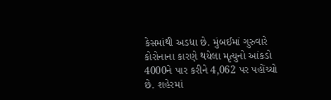કેસમાંથી અડધા છે. મુંબઈમાં ગુરુવારે કોરોનાના કારણે થયેલા મૃત્યુનો આંકડો 4000ને પાર કરીને 4,062 પર પહોંચ્યો છે. શહેરમાં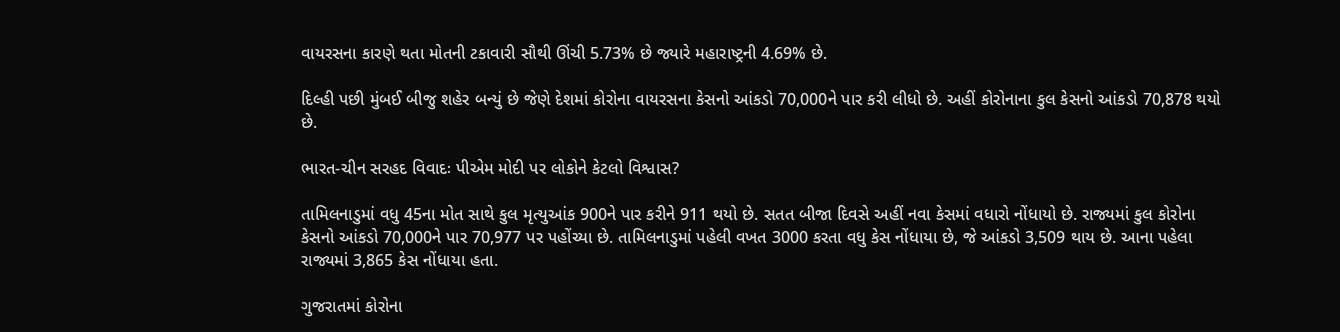વાયરસના કારણે થતા મોતની ટકાવારી સૌથી ઊંચી 5.73% છે જ્યારે મહારાષ્ટ્રની 4.69% છે.

દિલ્હી પછી મુંબઈ બીજુ શહેર બન્યું છે જેણે દેશમાં કોરોના વાયરસના કેસનો આંકડો 70,000ને પાર કરી લીધો છે. અહીં કોરોનાના કુલ કેસનો આંકડો 70,878 થયો છે.

ભારત-ચીન સરહદ વિવાદઃ પીએમ મોદી પર લોકોને કેટલો વિશ્વાસ?

તામિલનાડુમાં વધુ 45ના મોત સાથે કુલ મૃત્યુઆંક 900ને પાર કરીને 911 થયો છે. સતત બીજા દિવસે અહીં નવા કેસમાં વધારો નોંધાયો છે. રાજ્યમાં કુલ કોરોના કેસનો આંકડો 70,000ને પાર 70,977 પર પહોંચ્યા છે. તામિલનાડુમાં પહેલી વખત 3000 કરતા વધુ કેસ નોંધાયા છે, જે આંકડો 3,509 થાય છે. આના પહેલા રાજ્યમાં 3,865 કેસ નોંધાયા હતા.

ગુજરાતમાં કોરોના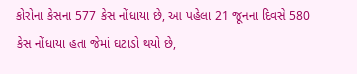કોરોના કેસના 577 કેસ નોંધાયા છે, આ પહેલા 21 જૂનના દિવસે 580 કેસ નોંધાયા હતા જેમાં ઘટાડો થયો છે,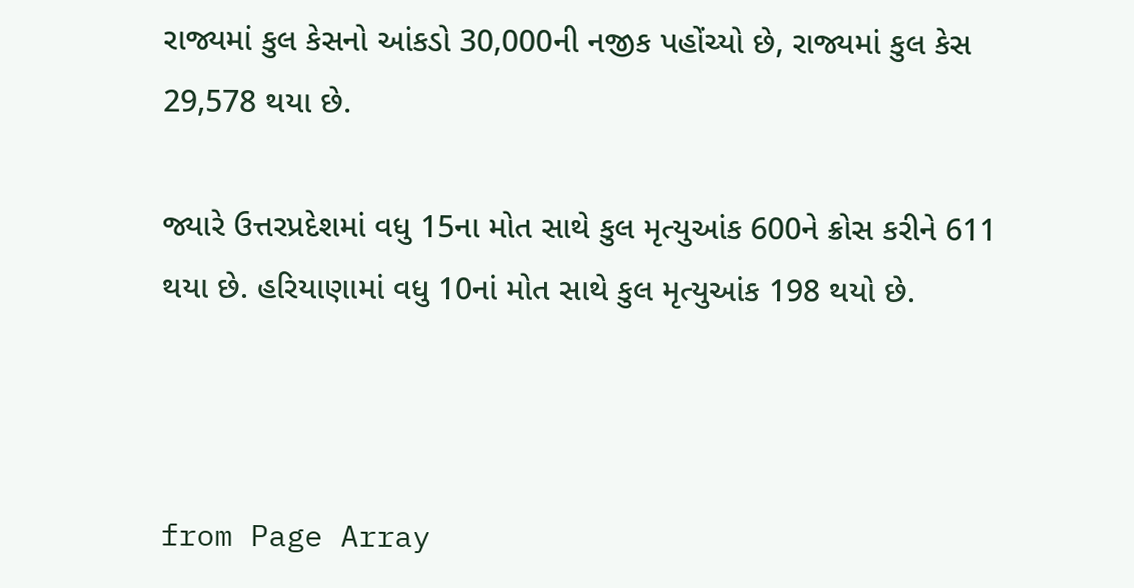રાજ્યમાં કુલ કેસનો આંકડો 30,000ની નજીક પહોંચ્યો છે, રાજ્યમાં કુલ કેસ 29,578 થયા છે.

જ્યારે ઉત્તરપ્રદેશમાં વધુ 15ના મોત સાથે કુલ મૃત્યુઆંક 600ને ક્રોસ કરીને 611 થયા છે. હરિયાણામાં વધુ 10નાં મોત સાથે કુલ મૃત્યુઆંક 198 થયો છે.



from Page Array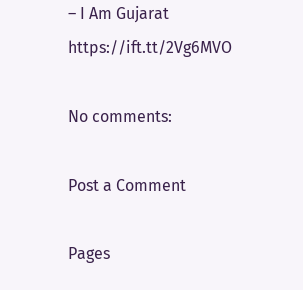– I Am Gujarat https://ift.tt/2Vg6MVO

No comments:

Post a Comment

Pages